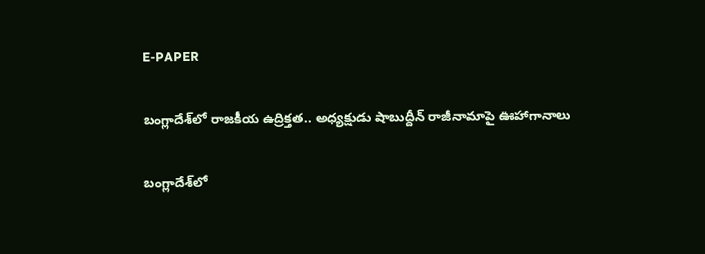E-PAPER

బంగ్లాదేశ్‌లో రాజకీయ ఉద్రిక్తత.. అధ్యక్షుడు షాబుద్దీన్ రాజీనామాపై ఊహాగానాలు

బంగ్లాదేశ్‌లో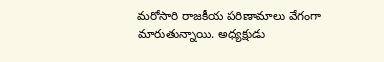మరోసారి రాజకీయ పరిణామాలు వేగంగా మారుతున్నాయి. అధ్యక్షుడు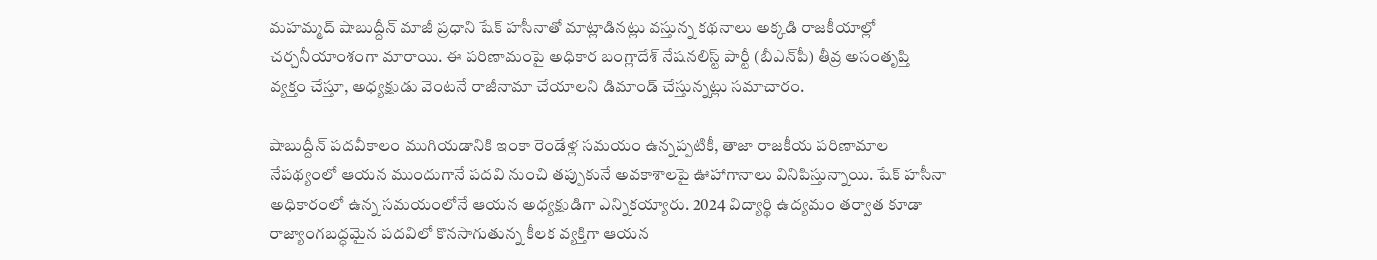మహమ్మద్ షాబుద్దీన్ మాజీ ప్రధాని షేక్ హసీనాతో మాట్లాడినట్లు వస్తున్న కథనాలు అక్కడి రాజకీయాల్లో చర్చనీయాంశంగా మారాయి. ఈ పరిణామంపై అధికార బంగ్లాదేశ్ నేషనలిస్ట్ పార్టీ (బీఎన్‌పీ) తీవ్ర అసంతృప్తి వ్యక్తం చేస్తూ, అధ్యక్షుడు వెంటనే రాజీనామా చేయాలని డిమాండ్ చేస్తున్నట్లు సమాచారం.

షాబుద్దీన్ పదవీకాలం ముగియడానికి ఇంకా రెండేళ్ల సమయం ఉన్నప్పటికీ, తాజా రాజకీయ పరిణామాల నేపథ్యంలో ఆయన ముందుగానే పదవి నుంచి తప్పుకునే అవకాశాలపై ఊహాగానాలు వినిపిస్తున్నాయి. షేక్ హసీనా అధికారంలో ఉన్న సమయంలోనే ఆయన అధ్యక్షుడిగా ఎన్నికయ్యారు. 2024 విద్యార్థి ఉద్యమం తర్వాత కూడా రాజ్యాంగబద్ధమైన పదవిలో కొనసాగుతున్న కీలక వ్యక్తిగా ఆయన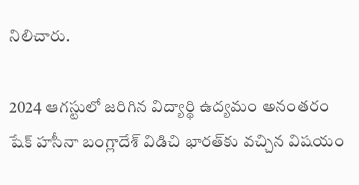నిలిచారు.

2024 ఆగస్టులో జరిగిన విద్యార్థి ఉద్యమం అనంతరం షేక్ హసీనా బంగ్లాదేశ్ విడిచి భారత్‌కు వచ్చిన విషయం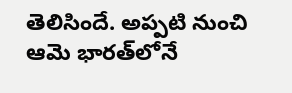తెలిసిందే. అప్పటి నుంచి ఆమె భారత్‌లోనే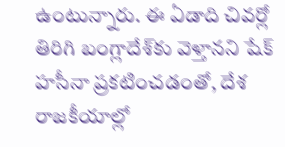ఉంటున్నారు. ఈ ఏడాది చివర్లో తిరిగి బంగ్లాదేశ్‌కు వెళ్తానని షేక్ హసీనా ప్రకటించడంతో, దేశ రాజకీయాల్లో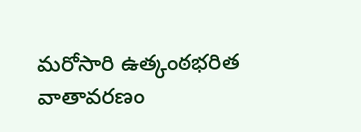మరోసారి ఉత్కంఠభరిత వాతావరణం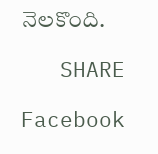నెలకొంది.

   SHARE

Facebook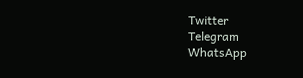Twitter
Telegram
WhatsApp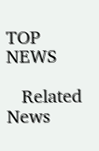TOP NEWS

   Related News